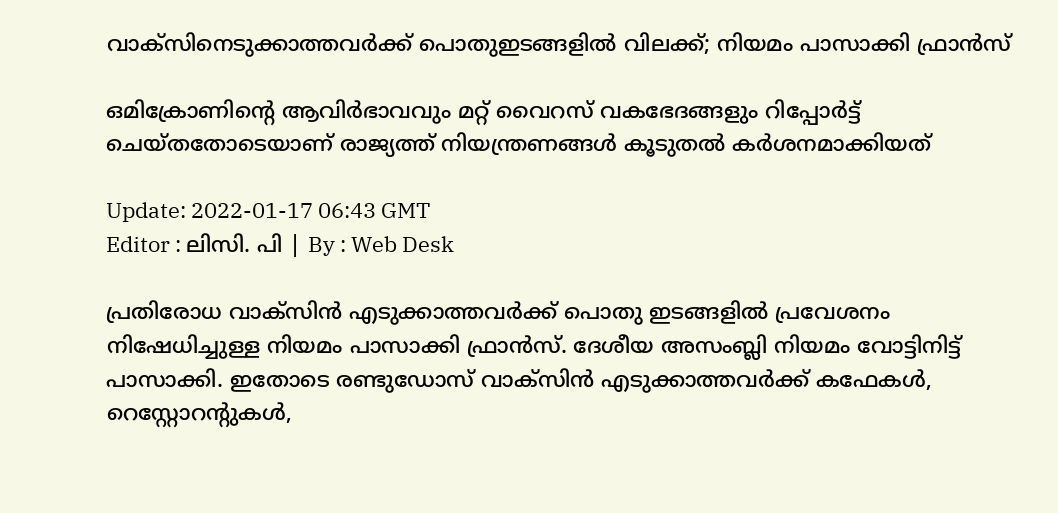വാക്‌സിനെടുക്കാത്തവർക്ക് പൊതുഇടങ്ങളിൽ വിലക്ക്; നിയമം പാസാക്കി ഫ്രാൻസ്‌

ഒമിക്രോണിന്റെ ആവിർഭാവവും മറ്റ് വൈറസ് വകഭേദങ്ങളും റിപ്പോർട്ട് ചെയ്തതോടെയാണ് രാജ്യത്ത് നിയന്ത്രണങ്ങൾ കൂടുതൽ കർശനമാക്കിയത്

Update: 2022-01-17 06:43 GMT
Editor : ലിസി. പി | By : Web Desk

പ്രതിരോധ വാക്‌സിൻ എടുക്കാത്തവർക്ക് പൊതു ഇടങ്ങളിൽ പ്രവേശനം നിഷേധിച്ചുള്ള നിയമം പാസാക്കി ഫ്രാൻസ്. ദേശീയ അസംബ്ലി നിയമം വോട്ടിനിട്ട് പാസാക്കി. ഇതോടെ രണ്ടുഡോസ് വാക്‌സിൻ എടുക്കാത്തവർക്ക് കഫേകൾ, റെസ്റ്റോറന്റുകൾ,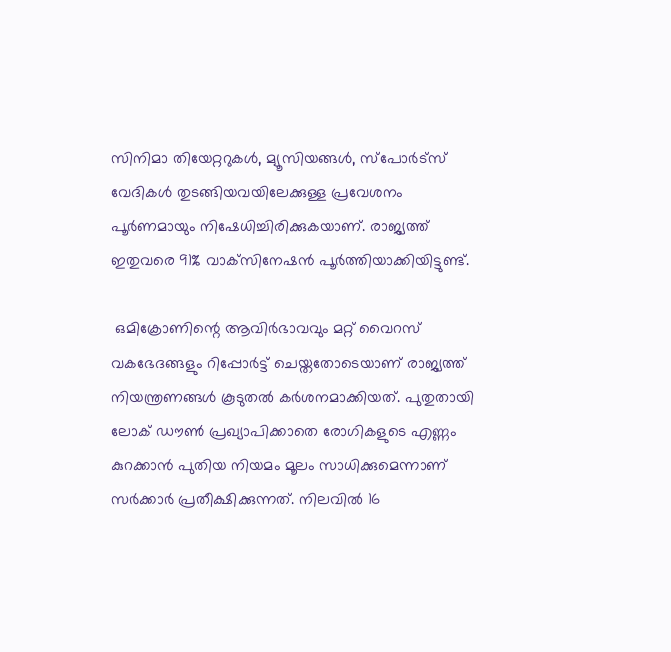സിനിമാ തിയേറ്ററുകൾ, മ്യൂസിയങ്ങൾ, സ്പോർട്സ് വേദികൾ തുടങ്ങിയവയിലേക്കുള്ള പ്രവേശനം പൂർണമായും നിഷേധിച്ചിരിക്കുകയാണ്. രാജ്യത്ത് ഇതുവരെ 91% വാക്‌സിനേഷൻ പൂർത്തിയാക്കിയിട്ടുണ്ട്.

 ഒമിക്രോണിന്റെ ആവിർഭാവവും മറ്റ് വൈറസ് വകഭേദങ്ങളും റിപ്പോർട്ട് ചെയ്തതോടെയാണ് രാജ്യത്ത് നിയന്ത്രണങ്ങൾ കൂടുതൽ കർശനമാക്കിയത്. പുതുതായി ലോക് ഡൗൺ പ്രഖ്യാപിക്കാതെ രോഗികളുടെ എണ്ണം കുറക്കാൻ പുതിയ നിയമം മൂലം സാധിക്കുമെന്നാണ് സർക്കാർ പ്രതീക്ഷിക്കുന്നത്. നിലവിൽ 16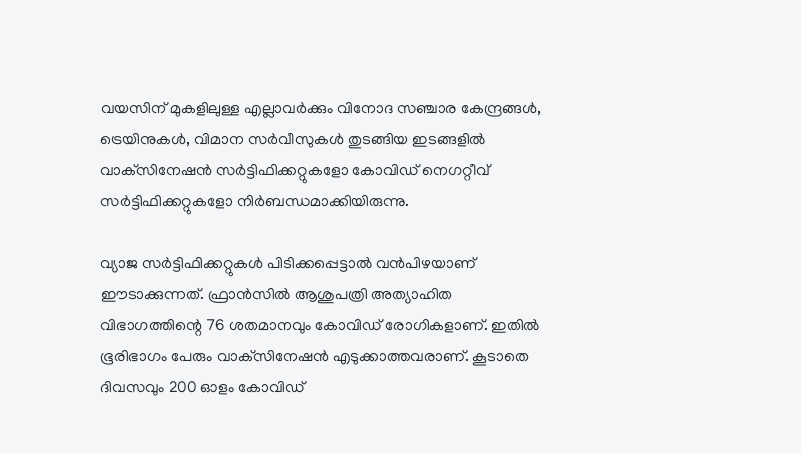വയസിന് മുകളിലുള്ള എല്ലാവർക്കും വിനോദ സഞ്ചാര കേന്ദ്രങ്ങൾ, ട്രെയിനുകൾ, വിമാന സർവീസുകൾ തുടങ്ങിയ ഇടങ്ങളിൽ വാക്‌സിനേഷൻ സർട്ടിഫിക്കറ്റുകളോ കോവിഡ് നെഗറ്റീവ് സർട്ടിഫിക്കറ്റുകളോ നിർബന്ധമാക്കിയിരുന്നു.

വ്യാജ സർട്ടിഫിക്കറ്റുകൾ പിടിക്കപ്പെട്ടാൽ വൻപിഴയാണ് ഈടാക്കുന്നത്. ഫ്രാൻസിൽ ആശുപത്രി അത്യാഹിത വിഭാഗത്തിന്റെ 76 ശതമാനവും കോവിഡ് രോഗികളാണ്. ഇതിൽ ഭൂരിഭാഗം പേരും വാക്‌സിനേഷൻ എടുക്കാത്തവരാണ്. കൂടാതെ ദിവസവും 200 ഓളം കോവിഡ്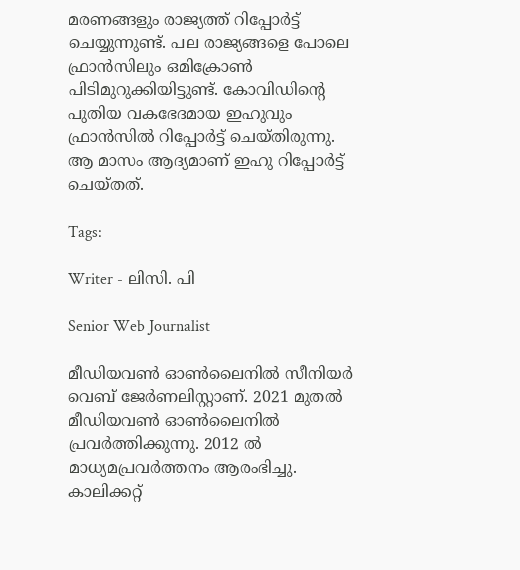മരണങ്ങളും രാജ്യത്ത് റിപ്പോർട്ട് ചെയ്യുന്നുണ്ട്. പല രാജ്യങ്ങളെ പോലെ ഫ്രാൻസിലും ഒമിക്രോൺ പിടിമുറുക്കിയിട്ടുണ്ട്. കോവിഡിന്റെ പുതിയ വകഭേദമായ ഇഹുവും ഫ്രാൻസിൽ റിപ്പോർട്ട് ചെയ്തിരുന്നു. ആ മാസം ആദ്യമാണ് ഇഹു റിപ്പോർട്ട് ചെയ്തത്.

Tags:

Writer - ലിസി. പി

Senior Web Journalist

മീഡിയവൺ ഓൺലൈനിൽ സീനിയർ വെബ് ജേർണലിസ്റ്റാണ്. 2021 മുതൽ മീഡിയവൺ ഓൺലൈനിൽ പ്രവർത്തിക്കുന്നു. 2012 ല്‍ മാധ്യമപ്രവര്‍ത്തനം ആരംഭിച്ചു. കാലിക്കറ്റ്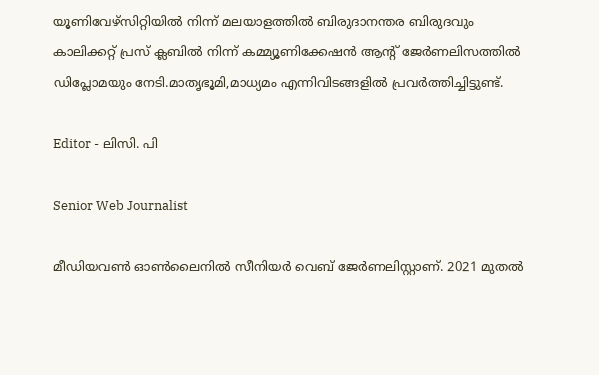യൂണിവേഴ്‌സിറ്റിയിൽ നിന്ന് മലയാളത്തിൽ ബിരുദാനന്തര ബിരുദവും കാലിക്കറ്റ് പ്രസ് ക്ലബിൽ നിന്ന് കമ്മ്യൂണിക്കേഷൻ ആന്റ് ജേർണലിസത്തിൽ ഡിപ്ലോമയും നേടി.മാതൃഭൂമി,മാധ്യമം എന്നിവിടങ്ങളിൽ പ്രവർത്തിച്ചിട്ടുണ്ട്.

Editor - ലിസി. പി

Senior Web Journalist

മീഡിയവൺ ഓൺലൈനിൽ സീനിയർ വെബ് ജേർണലിസ്റ്റാണ്. 2021 മുതൽ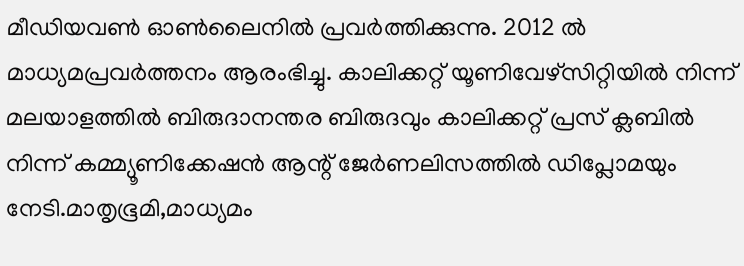മീഡിയവൺ ഓൺലൈനിൽ പ്രവർത്തിക്കുന്നു. 2012 ല്‍ മാധ്യമപ്രവര്‍ത്തനം ആരംഭിച്ചു. കാലിക്കറ്റ് യൂണിവേഴ്‌സിറ്റിയിൽ നിന്ന് മലയാളത്തിൽ ബിരുദാനന്തര ബിരുദവും കാലിക്കറ്റ് പ്രസ് ക്ലബിൽ നിന്ന് കമ്മ്യൂണിക്കേഷൻ ആന്റ് ജേർണലിസത്തിൽ ഡിപ്ലോമയും നേടി.മാതൃഭൂമി,മാധ്യമം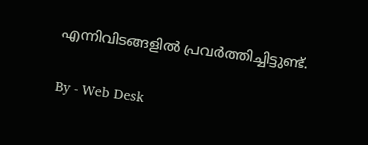എന്നിവിടങ്ങളിൽ പ്രവർത്തിച്ചിട്ടുണ്ട്.

By - Web Desk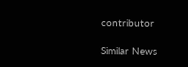contributor

Similar News